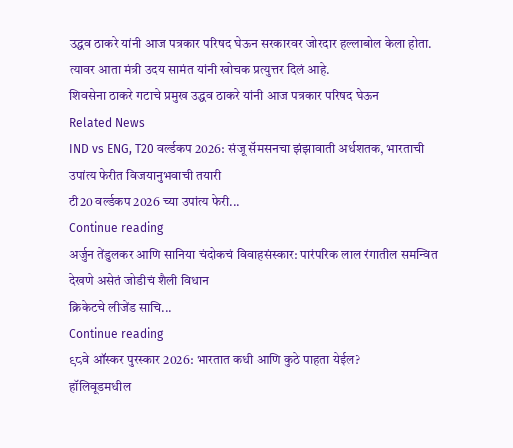उद्धव ठाकरे यांनी आज पत्रकार परिषद घेऊन सरकारवर जोरदार हल्लाबोल केला होता.
त्यावर आता मंत्री उदय सामंत यांनी खोचक प्रत्युत्तर दिलं आहे.
शिवसेना ठाकरे गटाचे प्रमुख उद्धव ठाकरे यांनी आज पत्रकार परिषद घेऊन
Related News
IND vs ENG, T20 वर्ल्डकप 2026: संजू सॅमसनचा झंझावाती अर्धशतक, भारताची उपांत्य फेरीत विजयानुभवाची तयारी
टी20 वर्ल्डकप 2026 च्या उपांत्य फेरी...
Continue reading
अर्जुन तेंडुलकर आणि सानिया चंदोकचं विवाहसंस्कार: पारंपरिक लाल रंगातील समन्वित देखणे असेतं जोडीचं शैली विधान
क्रिकेटचे लीजेंड साचि...
Continue reading
९८वे ऑस्कर पुरस्कार 2026: भारतात कधी आणि कुठे पाहता येईल?
हॉलिवूडमधील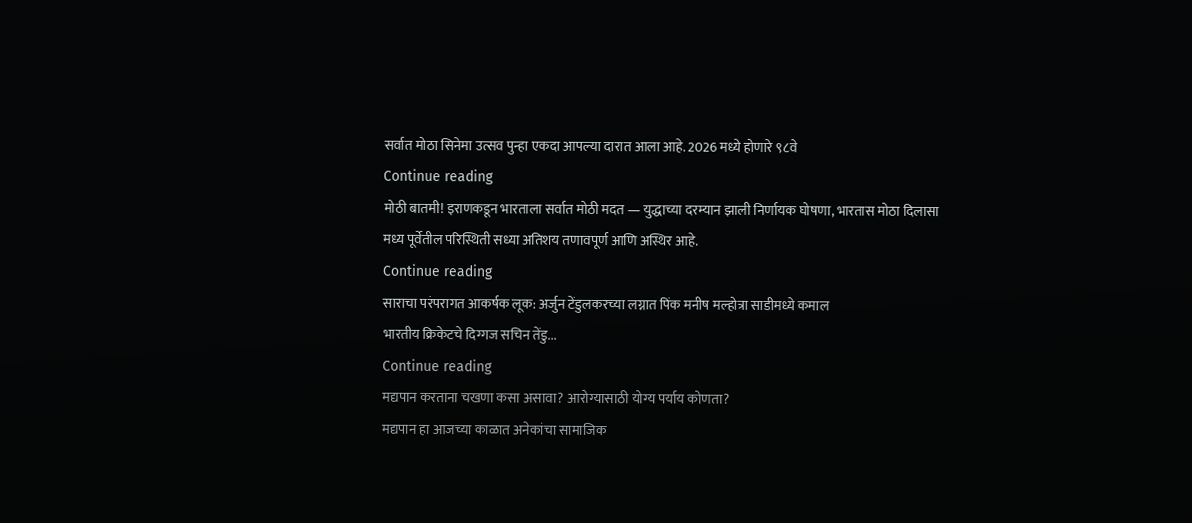सर्वात मोठा सिनेमा उत्सव पुन्हा एकदा आपल्या दारात आला आहे. 2026 मध्ये होणारे ९८वे
Continue reading
मोठी बातमी! इराणकडून भारताला सर्वात मोठी मदत — युद्धाच्या दरम्यान झाली निर्णायक घोषणा, भारतास मोठा दिलासा
मध्य पूर्वेतील परिस्थिती सध्या अतिशय तणावपूर्ण आणि अस्थिर आहे.
Continue reading
साराचा परंपरागत आकर्षक लूक: अर्जुन टेंडुलकरच्या लग्नात पिंक मनीष मल्होत्रा साडीमध्ये कमाल
भारतीय क्रिकेटचे दिग्गज सचिन तेंडु...
Continue reading
मद्यपान करताना चखणा कसा असावा? आरोग्यासाठी योग्य पर्याय कोणता?
मद्यपान हा आजच्या काळात अनेकांचा सामाजिक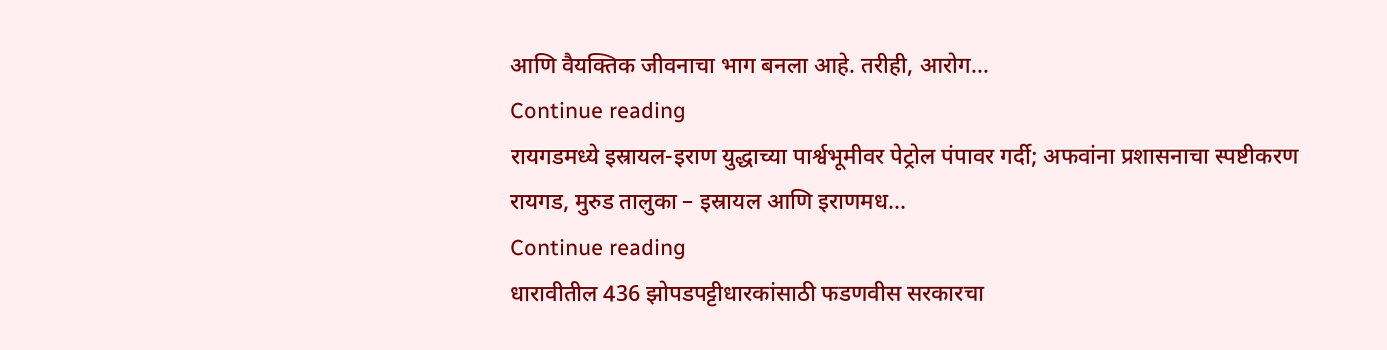आणि वैयक्तिक जीवनाचा भाग बनला आहे. तरीही, आरोग...
Continue reading
रायगडमध्ये इस्रायल-इराण युद्धाच्या पार्श्वभूमीवर पेट्रोल पंपावर गर्दी; अफवांना प्रशासनाचा स्पष्टीकरण
रायगड, मुरुड तालुका – इस्रायल आणि इराणमध...
Continue reading
धारावीतील 436 झोपडपट्टीधारकांसाठी फडणवीस सरकारचा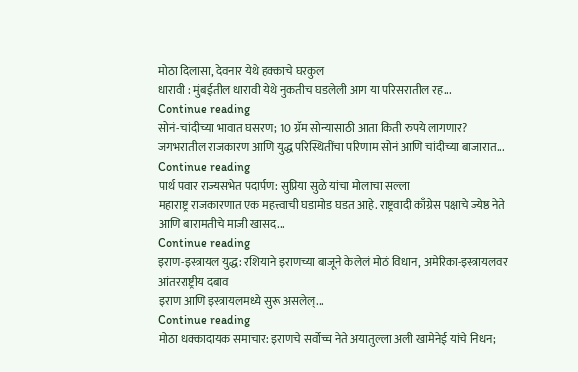मोठा दिलासा, देवनार येथे हक्काचे घरकुल
धारावी : मुंबईतील धारावी येथे नुकतीच घडलेली आग या परिसरातील रह...
Continue reading
सोनं-चांदीच्या भावात घसरण; 10 ग्रॅम सोन्यासाठी आता किती रुपये लागणार?
जगभरातील राजकारण आणि युद्ध परिस्थितींचा परिणाम सोनं आणि चांदीच्या बाजारात...
Continue reading
पार्थ पवार राज्यसभेत पदार्पण: सुप्रिया सुळे यांचा मोलाचा सल्ला
महाराष्ट्र राजकारणात एक महत्त्वाची घडामोड घडत आहे. राष्ट्रवादी काँग्रेस पक्षाचे ज्येष्ठ नेते आणि बारामतीचे माजी खासद...
Continue reading
इराण-इस्त्रायल युद्ध: रशियाने इराणच्या बाजूने केलेलं मोठं विधान, अमेरिका-इस्त्रायलवर आंतरराष्ट्रीय दबाव
इराण आणि इस्त्रायलमध्ये सुरू असलेल्...
Continue reading
मोठा धक्कादायक समाचार: इराणचे सर्वोच्च नेते अयातुल्ला अली खामेनेई यांचे निधन;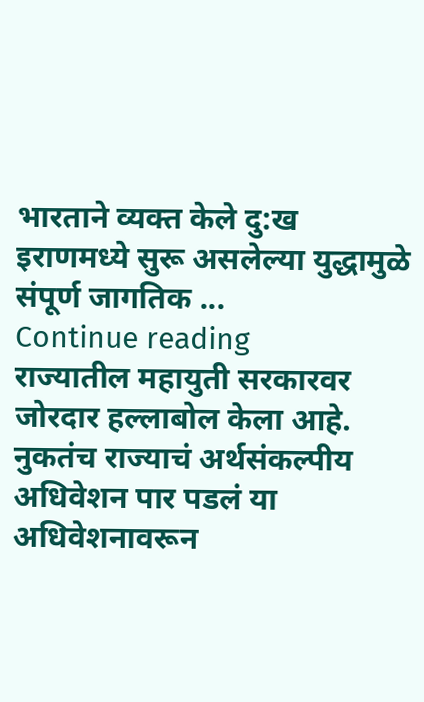भारताने व्यक्त केले दु:ख
इराणमध्ये सुरू असलेल्या युद्धामुळे संपूर्ण जागतिक ...
Continue reading
राज्यातील महायुती सरकारवर जोरदार हल्लाबोल केला आहे.
नुकतंच राज्याचं अर्थसंकल्पीय अधिवेशन पार पडलं या अधिवेशनावरून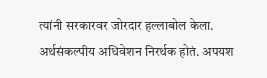त्यांनी सरकारवर जोरदार हल्लाबोल केला.
अर्थसंकल्पीय अधिवेशन निरर्थक होतं. अपयश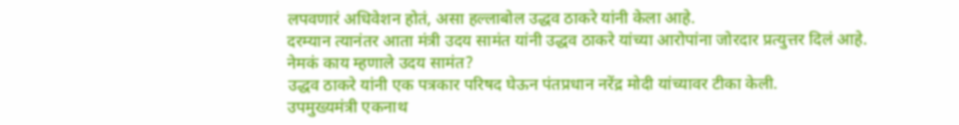लपवणारं अधिवेशन होतं, असा हल्लाबोल उद्धव ठाकरे यांनी केला आहे.
दरम्यान त्यानंतर आता मंत्री उदय सामंत यांनी उद्धव ठाकरे यांच्या आरोपांना जोरदार प्रत्युत्तर दिलं आहे.
नेमकं काय म्हणाले उदय सामंत?
उद्धव ठाकरे यांनी एक पत्रकार परिषद घेऊन पंतप्रधान नरेंद्र मोदी यांच्यावर टीका केली.
उपमुख्यमंत्री एकनाथ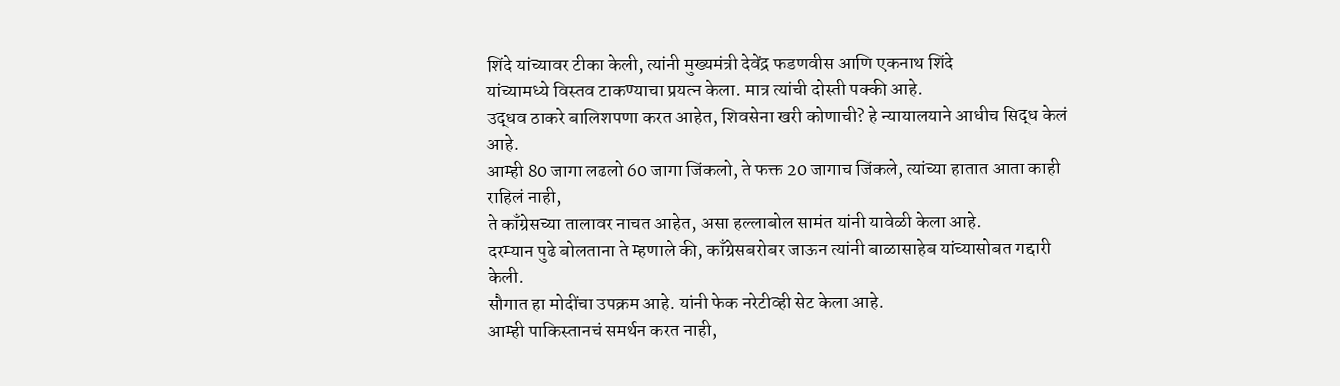शिंदे यांच्यावर टीका केली, त्यांनी मुख्यमंत्री देवेंद्र फडणवीस आणि एकनाथ शिंदे
यांच्यामध्ये विस्तव टाकण्याचा प्रयत्न केला. मात्र त्यांची दोस्ती पक्की आहे.
उद्धव ठाकरे बालिशपणा करत आहेत, शिवसेना खरी कोणाची? हे न्यायालयाने आधीच सिद्ध केलं आहे.
आम्ही 80 जागा लढलो 60 जागा जिंकलो, ते फक्त 20 जागाच जिंकले, त्यांच्या हातात आता काही राहिलं नाही,
ते काँग्रेसच्या तालावर नाचत आहेत, असा हल्लाबोल सामंत यांनी यावेळी केला आहे.
दरम्यान पुढे बोलताना ते म्हणाले की, काँग्रेसबरोबर जाऊन त्यांनी बाळासाहेब यांच्यासोबत गद्दारी केली.
सौगात हा मोदींचा उपक्रम आहे. यांनी फेक नरेटीव्ही सेट केला आहे.
आम्ही पाकिस्तानचं समर्थन करत नाही,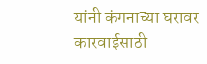यांनी कंगनाच्या घरावर कारवाईसाठी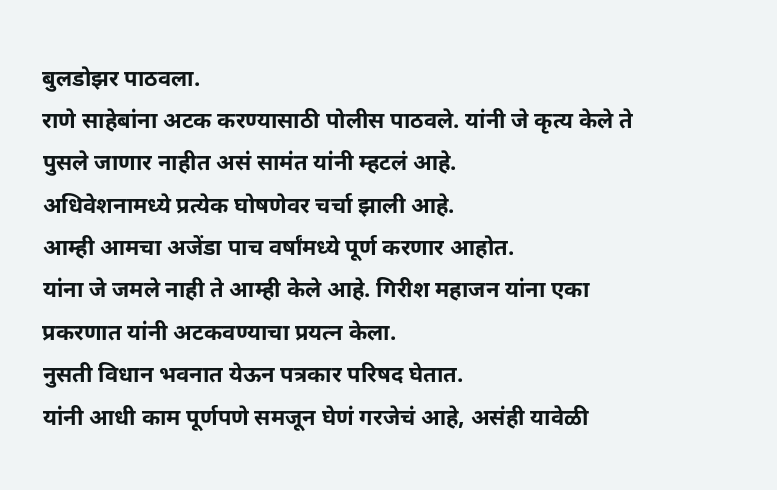बुलडोझर पाठवला.
राणे साहेबांना अटक करण्यासाठी पोलीस पाठवले. यांनी जे कृत्य केले ते पुसले जाणार नाहीत असं सामंत यांनी म्हटलं आहे.
अधिवेशनामध्ये प्रत्येक घोषणेवर चर्चा झाली आहे.
आम्ही आमचा अजेंडा पाच वर्षांमध्ये पूर्ण करणार आहोत.
यांना जे जमले नाही ते आम्ही केले आहे. गिरीश महाजन यांना एका प्रकरणात यांनी अटकवण्याचा प्रयत्न केला.
नुसती विधान भवनात येऊन पत्रकार परिषद घेतात.
यांनी आधी काम पूर्णपणे समजून घेणं गरजेचं आहे, असंही यावेळी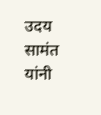उदय सामंत यांनी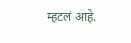म्हटलं आहे.